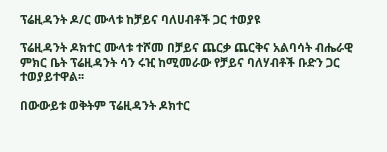ፕሬዚዳንት ዶ/ር ሙላቱ ከቻይና ባለሀብቶች ጋር ተወያዩ

ፕሬዚዳንት ዶክተር ሙላቱ ተሾመ በቻይና ጨርቃ ጨርቅና አልባሳት ብሔራዊ ምክር ቤት ፕሬዚዳንት ሳን ሩዢ ከሚመራው የቻይና ባለሃብቶች ቡድን ጋር ተወያይተዋል፡፡

በውውይቱ ወቅትም ፕሬዚዳንት ዶክተር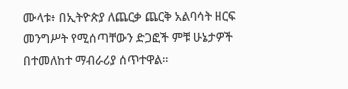ሙላቱ፥ በኢትዮጵያ ለጨርቃ ጨርቅ አልባሳት ዘርፍ መንግሥት የሚሰጣቸውን ድጋፎች ምቹ ሁኔታዎች በተመለከተ ማብራሪያ ሰጥተዋል።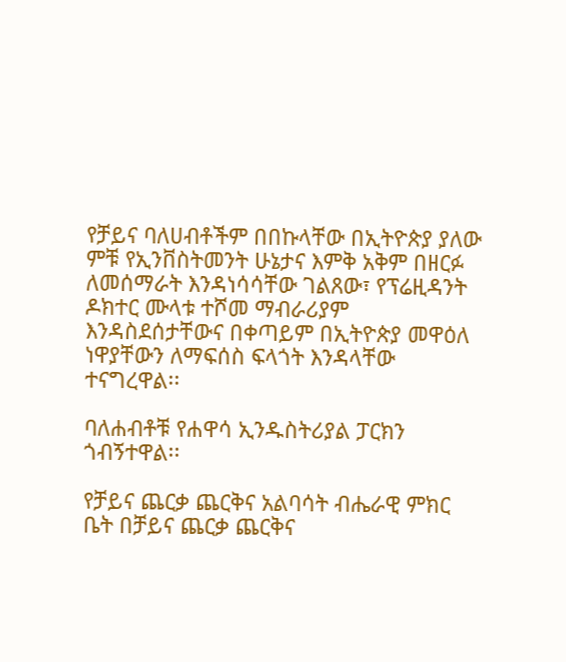የቻይና ባለሀብቶችም በበኩላቸው በኢትዮጵያ ያለው ምቹ የኢንቨስትመንት ሁኔታና እምቅ አቅም በዘርፉ ለመሰማራት እንዳነሳሳቸው ገልጸው፣ የፕሬዚዳንት ዶክተር ሙላቱ ተሾመ ማብራሪያም እንዳስደሰታቸውና በቀጣይም በኢትዮጵያ መዋዕለ ነዋያቸውን ለማፍሰስ ፍላጎት እንዳላቸው ተናግረዋል፡፡

ባለሐብቶቹ የሐዋሳ ኢንዱስትሪያል ፓርክን ጎብኝተዋል፡፡

የቻይና ጨርቃ ጨርቅና አልባሳት ብሔራዊ ምክር ቤት በቻይና ጨርቃ ጨርቅና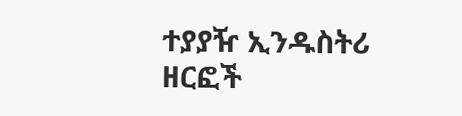ተያያዥ ኢንዱስትሪ ዘርፎች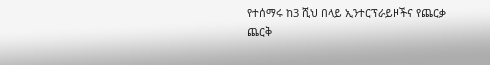የተሰማሩ ከ3 ሺህ በላይ ኢንተርፕራይዞችና የጨርቃ ጨርቅ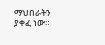ማህበራትን ያቀፈ ነው።